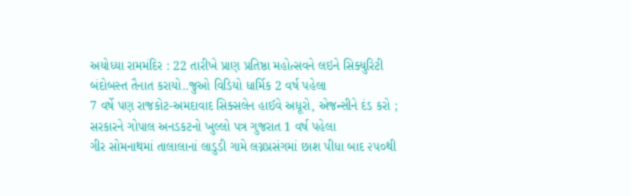અયોધ્યા રામમંદિર : 22 તારીખે પ્રાણ પ્રતિષ્ઠા મહોત્સવને લઇને સિક્યુરિટી બંદોબસ્ત તૈનાત કરાયો..જુઓ વિડિયો ધાર્મિક 2 વર્ષ પહેલા
7 વર્ષે પણ રાજકોટ-અમદાવાદ સિક્સલેન હાઈવે અધૂરો, એજન્સીને દંડ કરો ; સરકારને ગોપાલ અનડકટનો ખુલ્લો પત્ર ગુજરાત 1 વર્ષ પહેલા
ગીર સોમનાથમાં તાલાલાનાં લાડુડી ગામે લગ્નપ્રસંગમાં છાશ પીધા બાદ ૨૫૦થી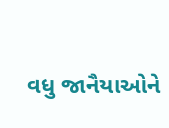વધુ જાનૈયાઓને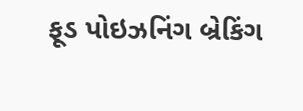ફૂડ પોઇઝનિંગ બ્રેકિંગ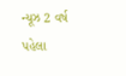ન્યૂઝ 2 વર્ષ પહેલા